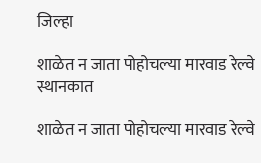जिल्हा

शाळेत न जाता पोहोचल्या मारवाड रेल्वे स्थानकात

शाळेत न जाता पोहोचल्या मारवाड रेल्वे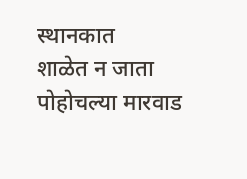स्थानकात
शाळेत न जाता पोहोचल्या मारवाड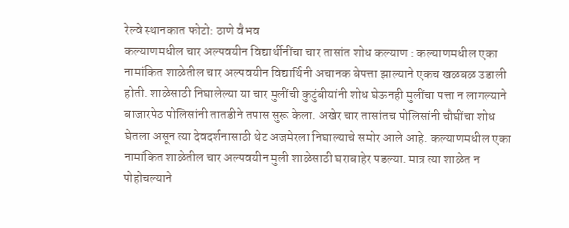रेल्वे स्थानकात फोटो: ठाणे वैभव
कल्याणमधील चार अल्पवयीन विद्यार्थीनींचा चार तासांत शोध कल्याण : कल्याणमधील एका नामांकित शाळेतील चार अल्पवयीन विद्यार्थिनी अचानक बेपत्ता झाल्याने एकच खळबळ उडाली होती. शाळेसाठी निघालेल्या या चार मुलींची कुटुंबीयांनी शोध घेऊनही मुलींचा पत्ता न लागल्याने बाजारपेठ पोलिसांनी तातडीने तपास सुरू केला. अखेर चार तासांतच पोलिसांनी चौघींचा शोध घेतला असून त्या देवदर्शनासाठी थेट अजमेरला निघाल्याचे समोर आले आहे. कल्याणमधील एका नामांकित शाळेतील चार अल्पवयीन मुली शाळेसाठी घराबाहेर पडल्या. मात्र त्या शाळेत न पोहोचल्याने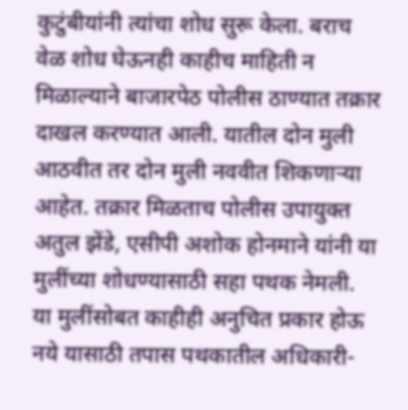कुटुंबीयांनी त्यांचा शोध सुरू केला. बराच वेळ शोध घेऊनही काहीच माहिती न मिळाल्याने बाजारपेठ पोलीस ठाण्यात तक्रार दाखल करण्यात आली. यातील दोन मुली आठवीत तर दोन मुली नववीत शिकणाऱ्या आहेत. तक्रार मिळताच पोलीस उपायुक्त अतुल झेंडे, एसीपी अशोक होनमाने यांनी या मुलींच्या शोधण्यासाठी सहा पथक नेमली. या मुलींसोबत काहीही अनुचित प्रकार होऊ नये यासाठी तपास पथकातील अधिकारी-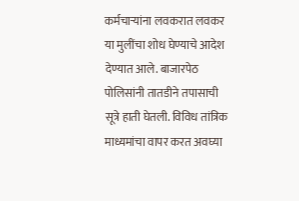कर्मचाऱ्यांना लवकरात लवकर या मुलींचा शोध घेण्याचे आदेश देण्यात आले. बाजारपेठ पोलिसांनी तातडीने तपासाची सूत्रे हाती घेतली. विविध तांत्रिक माध्यमांचा वापर करत अवघ्या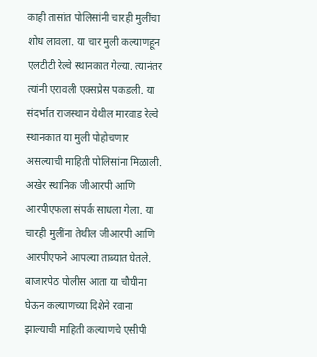काही तासांत पोलिसांनी चारही मुलींचा शोध लावला. या चार मुली कल्याणहून एलटीटी रेल्वे स्थानकात गेल्या. त्यानंतर त्यांनी एरावली एक्सप्रेस पकडली. या संदर्भात राजस्थान येथील मारवाड रेल्वे स्थानकात या मुली पोहोचणार असल्याची माहिती पोलिसांना मिळाली. अखेर स्थानिक जीआरपी आणि आरपीएफला संपर्क साधला गेला. या चारही मुलींना तेथील जीआरपी आणि आरपीएफने आपल्या ताब्यात घेतले. बाजारपेठ पोलीस आता या चौघीना घेऊन कल्याणच्या दिशेने रवाना झाल्याची माहिती कल्याणचे एसीपी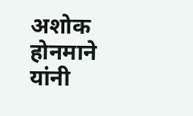अशोक होनमाने यांनी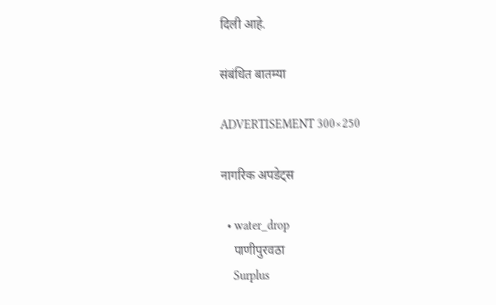दिली आहे.

संबंधित बातम्या

ADVERTISEMENT 300×250

नागरिक अपडेट्स

  • water_drop
    पाणीपुरवठा
    Surplus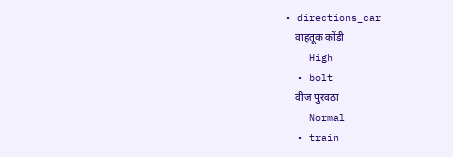• directions_car
    वाहतूक कोंडी
    High
  • bolt
    वीज पुरवठा
    Normal
  • train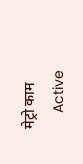मेट्रो काम
    Active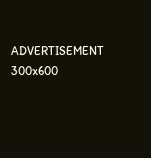ADVERTISEMENT 300x600